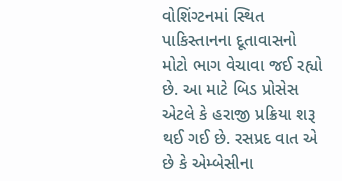વોશિંગ્ટનમાં સ્થિત પાકિસ્તાનના દૂતાવાસનો મોટો ભાગ વેચાવા જઈ રહ્યો છે. આ માટે બિડ પ્રોસેસ એટલે કે હરાજી પ્રક્રિયા શરૂ થઈ ગઈ છે. રસપ્રદ વાત એ છે કે એમ્બેસીના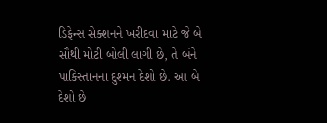ડિફેન્સ સેક્શનને ખરીદવા માટે જે બે સૌથી મોટી બોલી લાગી છે, તે બંને પાકિસ્તાનના દુશ્મન દેશો છે. આ બે દેશો છે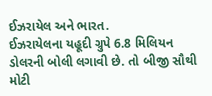ઈઝરાયેલ અને ભારત.
ઈઝરાયેલના યહૂદી ગ્રુપે 6.8 મિલિયન ડોલરની બોલી લગાવી છે. તો બીજી સૌથી મોટી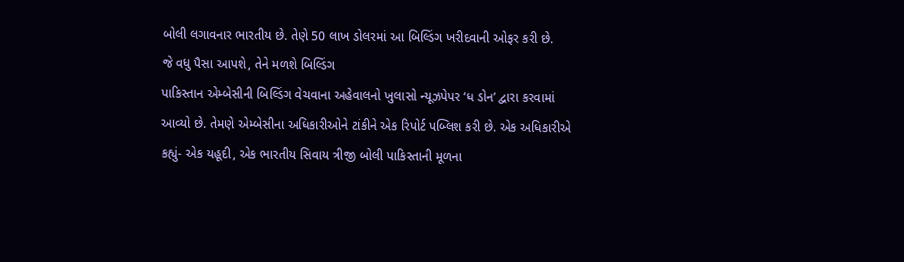બોલી લગાવનાર ભારતીય છે. તેણે 50 લાખ ડોલરમાં આ બિલ્ડિંગ ખરીદવાની ઓફર કરી છે.
જે વધુ પૈસા આપશે, તેને મળશે બિલ્ડિંગ
પાકિસ્તાન એમ્બેસીની બિલ્ડિંગ વેચવાના અહેવાલનો ખુલાસો ન્યૂઝપેપર ‘ધ ડોન’ દ્વારા કરવામાં આવ્યો છે. તેમણે એમ્બેસીના અધિકારીઓને ટાંકીને એક રિપોર્ટ પબ્લિશ કરી છે. એક અધિકારીએ કહ્યું- એક યહૂદી, એક ભારતીય સિવાય ત્રીજી બોલી પાકિસ્તાની મૂળના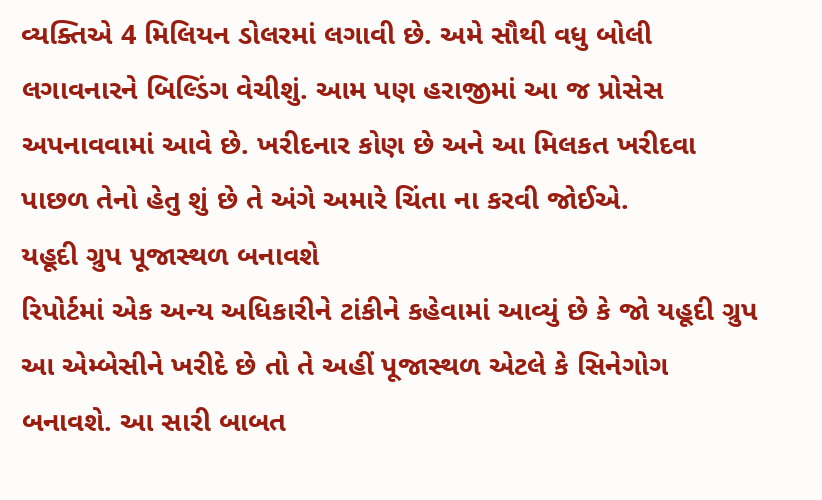વ્યક્તિએ 4 મિલિયન ડોલરમાં લગાવી છે. અમે સૌથી વધુ બોલી લગાવનારને બિલ્ડિંગ વેચીશું. આમ પણ હરાજીમાં આ જ પ્રોસેસ અપનાવવામાં આવે છે. ખરીદનાર કોણ છે અને આ મિલકત ખરીદવા પાછળ તેનો હેતુ શું છે તે અંગે અમારે ચિંતા ના કરવી જોઈએ.
યહૂદી ગ્રુપ પૂજાસ્થળ બનાવશે
રિપોર્ટમાં એક અન્ય અધિકારીને ટાંકીને કહેવામાં આવ્યું છે કે જો યહૂદી ગ્રુપ આ એમ્બેસીને ખરીદે છે તો તે અહીં પૂજાસ્થળ એટલે કે સિનેગોગ બનાવશે. આ સારી બાબત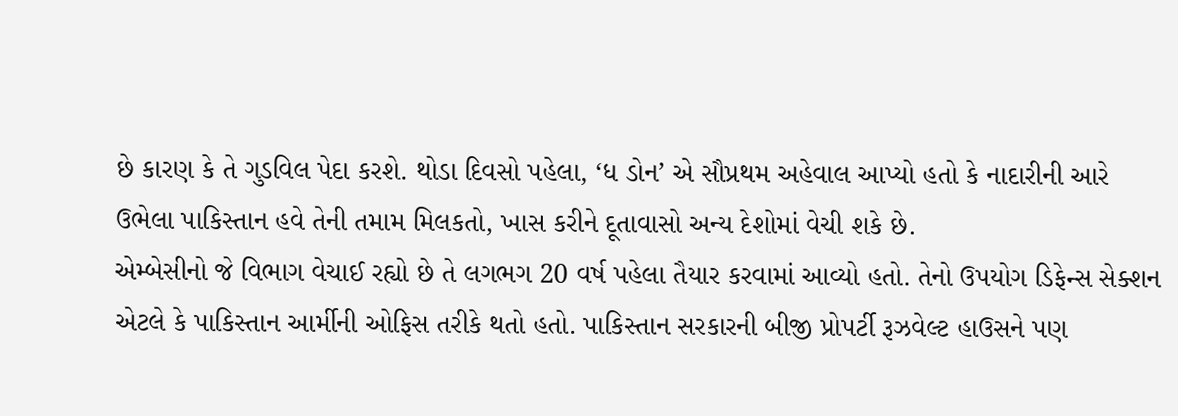છે કારણ કે તે ગુડવિલ પેદા કરશે. થોડા દિવસો પહેલા, ‘ધ ડોન’ એ સૌપ્રથમ અહેવાલ આપ્યો હતો કે નાદારીની આરે ઉભેલા પાકિસ્તાન હવે તેની તમામ મિલકતો, ખાસ કરીને દૂતાવાસો અન્ય દેશોમાં વેચી શકે છે.
એમ્બેસીનો જે વિભાગ વેચાઈ રહ્યો છે તે લગભગ 20 વર્ષ પહેલા તૈયાર કરવામાં આવ્યો હતો. તેનો ઉપયોગ ડિફેન્સ સેક્શન એટલે કે પાકિસ્તાન આર્મીની ઓફિસ તરીકે થતો હતો. પાકિસ્તાન સરકારની બીજી પ્રોપર્ટી રૂઝવેલ્ટ હાઉસને પણ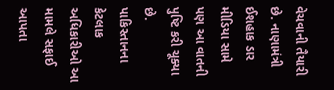વેચવાની તૈયારી છે. નાણામંત્રી ઈશહાક ડાર મીડિયા સામે પણ આ વાતની પુષ્ટિ કરી ચૂક્યા છે.
પાકિસ્તાનના કેટલાક અધિકારીઓ આ મામલે સફાઈ આપતા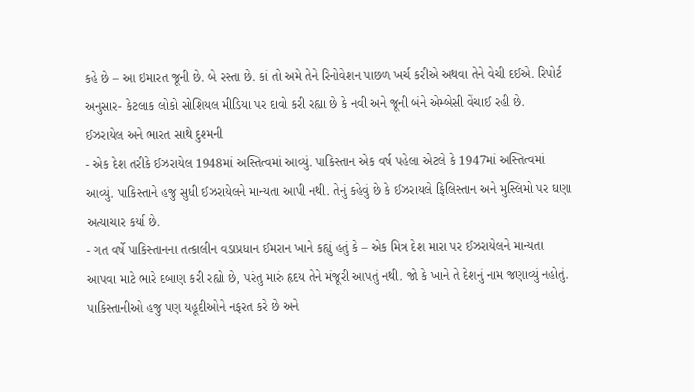કહે છે – આ ઇમારત જૂની છે. બે રસ્તા છે. કાં તો અમે તેને રિનોવેશન પાછળ ખર્ચ કરીએ અથવા તેને વેચી દઈએ. રિપોર્ટ અનુસાર- કેટલાક લોકો સોશિયલ મીડિયા પર દાવો કરી રહ્યા છે કે નવી અને જૂની બંને એમ્બેસી વેંચાઈ રહી છે.
ઈઝરાયેલ અને ભારત સાથે દુશ્મની
- એક દેશ તરીકે ઈઝરાયેલ 1948માં અસ્તિત્વમાં આવ્યું. પાકિસ્તાન એક વર્ષ પહેલા એટલે કે 1947માં અસ્તિત્વમાં આવ્યું. પાકિસ્તાને હજુ સુધી ઈઝરાયેલને માન્યતા આપી નથી. તેનું કહેવું છે કે ઈઝરાયલે ફિલિસ્તાન અને મુસ્લિમો પર ઘણા અત્યાચાર કર્યા છે.
- ગત વર્ષે પાકિસ્તાનના તત્કાલીન વડાપ્રધાન ઈમરાન ખાને કહ્યું હતું કે – એક મિત્ર દેશ મારા પર ઈઝરાયેલને માન્યતા આપવા માટે ભારે દબાણ કરી રહ્યો છે, પરંતુ મારું હૃદય તેને મંજૂરી આપતું નથી. જો કે ખાને તે દેશનું નામ જણાવ્યું નહોતું. પાકિસ્તાનીઓ હજુ પણ યહૂદીઓને નફરત કરે છે અને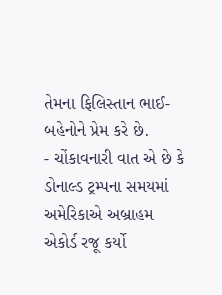તેમના ફિલિસ્તાન ભાઈ-બહેનોને પ્રેમ કરે છે.
- ચોંકાવનારી વાત એ છે કે ડોનાલ્ડ ટ્રમ્પના સમયમાં અમેરિકાએ અબ્રાહમ એકોર્ડ રજૂ કર્યો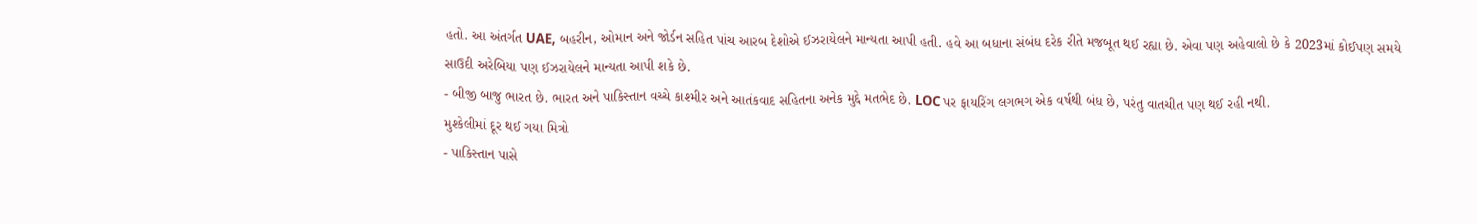હતો. આ અંતર્ગત UAE, બહરીન, ઓમાન અને જોર્ડન સહિત પાંચ આરબ દેશોએ ઈઝરાયેલને માન્યતા આપી હતી. હવે આ બધાના સંબંધ દરેક રીતે મજબૂત થઈ રહ્યા છે. એવા પણ અહેવાલો છે કે 2023માં કોઈપણ સમયે સાઉદી અરેબિયા પણ ઈઝરાયેલને માન્યતા આપી શકે છે.
- બીજી બાજુ ભારત છે. ભારત અને પાકિસ્તાન વચ્ચે કાશ્મીર અને આતંકવાદ સહિતના અનેક મુદ્દે મતભેદ છે. LOC પર ફાયરિંગ લગભગ એક વર્ષથી બંધ છે, પરંતુ વાતચીત પણ થઈ રહી નથી.
મુશ્કેલીમાં દૂર થઈ ગયા મિત્રો
- પાકિસ્તાન પાસે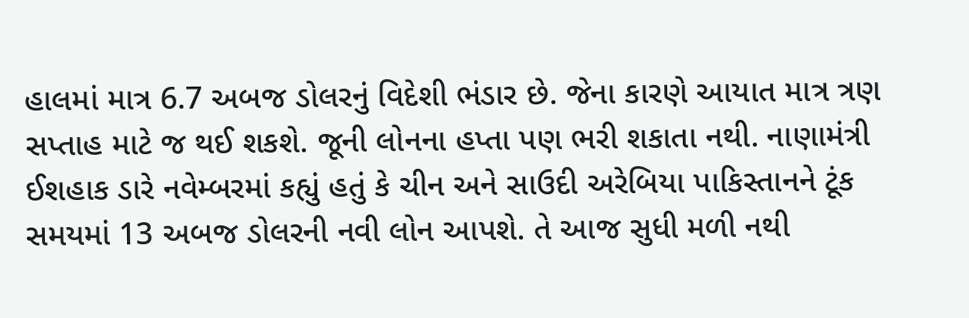હાલમાં માત્ર 6.7 અબજ ડોલરનું વિદેશી ભંડાર છે. જેના કારણે આયાત માત્ર ત્રણ સપ્તાહ માટે જ થઈ શકશે. જૂની લોનના હપ્તા પણ ભરી શકાતા નથી. નાણામંત્રી ઈશહાક ડારે નવેમ્બરમાં કહ્યું હતું કે ચીન અને સાઉદી અરેબિયા પાકિસ્તાનને ટૂંક સમયમાં 13 અબજ ડોલરની નવી લોન આપશે. તે આજ સુધી મળી નથી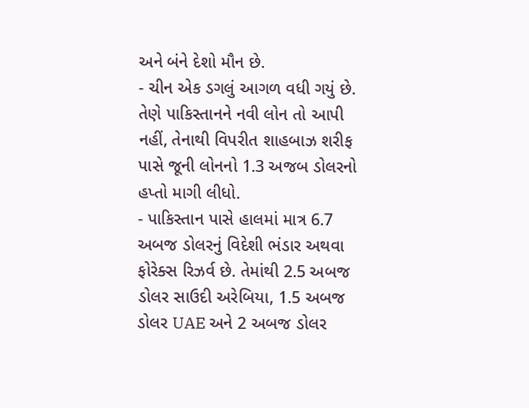અને બંને દેશો મૌન છે.
- ચીન એક ડગલું આગળ વધી ગયું છે. તેણે પાકિસ્તાનને નવી લોન તો આપી નહીં, તેનાથી વિપરીત શાહબાઝ શરીફ પાસે જૂની લોનનો 1.3 અજબ ડોલરનો હપ્તો માગી લીધો.
- પાકિસ્તાન પાસે હાલમાં માત્ર 6.7 અબજ ડોલરનું વિદેશી ભંડાર અથવા ફોરેક્સ રિઝર્વ છે. તેમાંથી 2.5 અબજ ડોલર સાઉદી અરેબિયા, 1.5 અબજ ડોલર UAE અને 2 અબજ ડોલર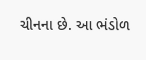ચીનના છે. આ ભંડોળ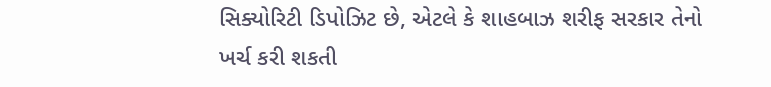સિક્યોરિટી ડિપોઝિટ છે, એટલે કે શાહબાઝ શરીફ સરકાર તેનો ખર્ચ કરી શકતી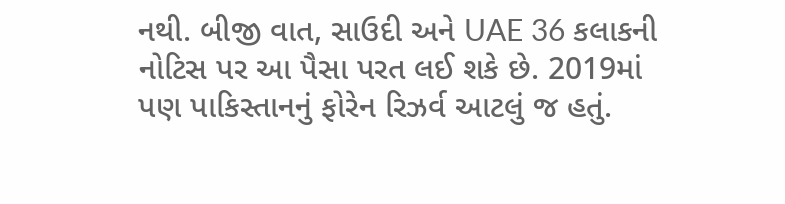નથી. બીજી વાત, સાઉદી અને UAE 36 કલાકની નોટિસ પર આ પૈસા પરત લઈ શકે છે. 2019માં પણ પાકિસ્તાનનું ફોરેન રિઝર્વ આટલું જ હતું.